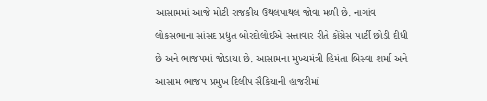આસામમાં આજે મોટી રાજકીય ઉથલપાથલ જોવા મળી છે. નાગાંવ લોકસભાના સાંસદ પ્રદ્યુત બોરદોલોઈએ સત્તાવાર રીતે કોંગ્રેસ પાર્ટી છોડી દીધી છે અને ભાજપમાં જોડાયા છે. આસામના મુખ્યમંત્રી હિમંતા બિસ્વા શર્મા અને આસામ ભાજપ પ્રમુખ દિલીપ સૈકિયાની હાજરીમાં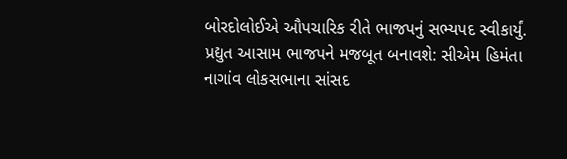બોરદોલોઈએ ઔપચારિક રીતે ભાજપનું સભ્યપદ સ્વીકાર્યું.
પ્રદ્યુત આસામ ભાજપને મજબૂત બનાવશે: સીએમ હિમંતા
નાગાંવ લોકસભાના સાંસદ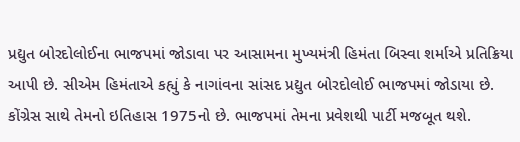પ્રદ્યુત બોરદોલોઈના ભાજપમાં જોડાવા પર આસામના મુખ્યમંત્રી હિમંતા બિસ્વા શર્માએ પ્રતિક્રિયા આપી છે. સીએમ હિમંતાએ કહ્યું કે નાગાંવના સાંસદ પ્રદ્યુત બોરદોલોઈ ભાજપમાં જોડાયા છે. કોંગ્રેસ સાથે તેમનો ઇતિહાસ 1975નો છે. ભાજપમાં તેમના પ્રવેશથી પાર્ટી મજબૂત થશે.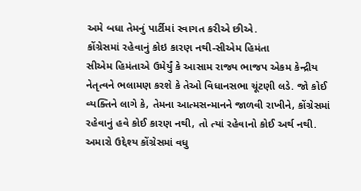અમે બધા તેમનું પાર્ટીમાં સ્વાગત કરીએ છીએ.
કોંગ્રેસમાં રહેવાનું કોઇ કારણ નથી-સીએમ હિમંતા
સીએમ હિમંતાએ ઉમેર્યું કે આસામ રાજ્ય ભાજપ એકમ કેન્દ્રીય નેતૃત્વને ભલામણ કરશે કે તેઓ વિધાનસભા ચૂંટણી લડે. જો કોઈ વ્યક્તિને લાગે કે, તેમના આત્મસન્માનને જાળવી રાખીને, કોંગ્રેસમાં રહેવાનું હવે કોઈ કારણ નથી, તો ત્યાં રહેવાનો કોઈ અર્થ નથી. અમારો ઉદ્દેશ્ય કોંગ્રેસમાં વધુ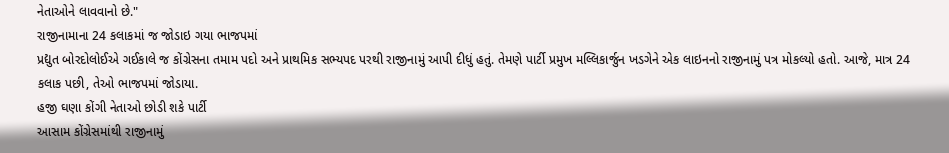નેતાઓને લાવવાનો છે."
રાજીનામાના 24 કલાકમાં જ જોડાઇ ગયા ભાજપમાં
પ્રદ્યુત બોરદોલોઈએ ગઈકાલે જ કોંગ્રેસના તમામ પદો અને પ્રાથમિક સભ્યપદ પરથી રાજીનામું આપી દીધું હતું. તેમણે પાર્ટી પ્રમુખ મલ્લિકાર્જુન ખડગેને એક લાઇનનો રાજીનામું પત્ર મોકલ્યો હતો. આજે, માત્ર 24 કલાક પછી, તેઓ ભાજપમાં જોડાયા.
હજી ઘણા કોંગી નેતાઓ છોડી શકે પાર્ટી
આસામ કોંગ્રેસમાંથી રાજીનામું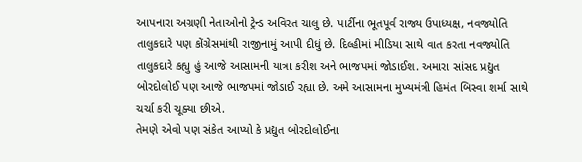આપનારા અગ્રણી નેતાઓનો ટ્રેન્ડ અવિરત ચાલુ છે. પાર્ટીના ભૂતપૂર્વ રાજ્ય ઉપાધ્યક્ષ, નવજ્યોતિ તાલુકદારે પણ કોંગ્રેસમાંથી રાજીનામું આપી દીધું છે. દિલ્હીમાં મીડિયા સાથે વાત કરતા નવજ્યોતિ તાલુકદારે કહ્યુ હું આજે આસામની યાત્રા કરીશ અને ભાજપમાં જોડાઈશ. અમારા સાંસદ પ્રદ્યુત બોરદોલોઈ પણ આજે ભાજપમાં જોડાઈ રહ્યા છે. અમે આસામના મુખ્યમંત્રી હિમંત બિસ્વા શર્મા સાથે ચર્ચા કરી ચૂક્યા છીએ.
તેમણે એવો પણ સંકેત આપ્યો કે પ્રદ્યુત બોરદોલોઈના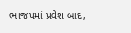ભાજપમાં પ્રવેશ બાદ,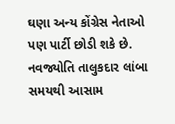ઘણા અન્ય કોંગ્રેસ નેતાઓ પણ પાર્ટી છોડી શકે છે. નવજ્યોતિ તાલુકદાર લાંબા સમયથી આસામ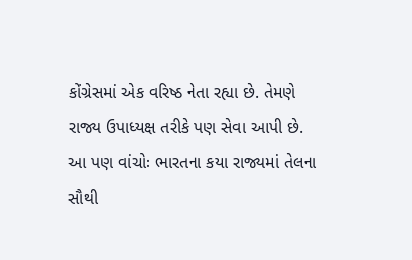કોંગ્રેસમાં એક વરિષ્ઠ નેતા રહ્યા છે. તેમણે રાજ્ય ઉપાધ્યક્ષ તરીકે પણ સેવા આપી છે.
આ પણ વાંચોઃ ભારતના કયા રાજ્યમાં તેલના સૌથી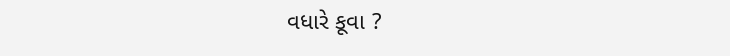વધારે કૂવા ?